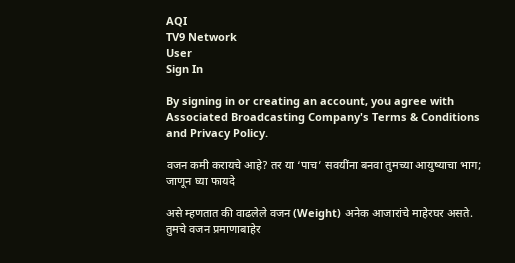AQI
TV9 Network
User
Sign In

By signing in or creating an account, you agree with Associated Broadcasting Company's Terms & Conditions and Privacy Policy.

वजन कमी करायचे आहे? तर या ‘पाच’ सवयींना बनवा तुमच्या आयुष्याचा भाग; जाणून घ्या फायदे

असे म्हणतात की वाढलेले वजन (Weight) अनेक आजारांचे माहेरघर असते. तुमचे वजन प्रमाणाबाहेर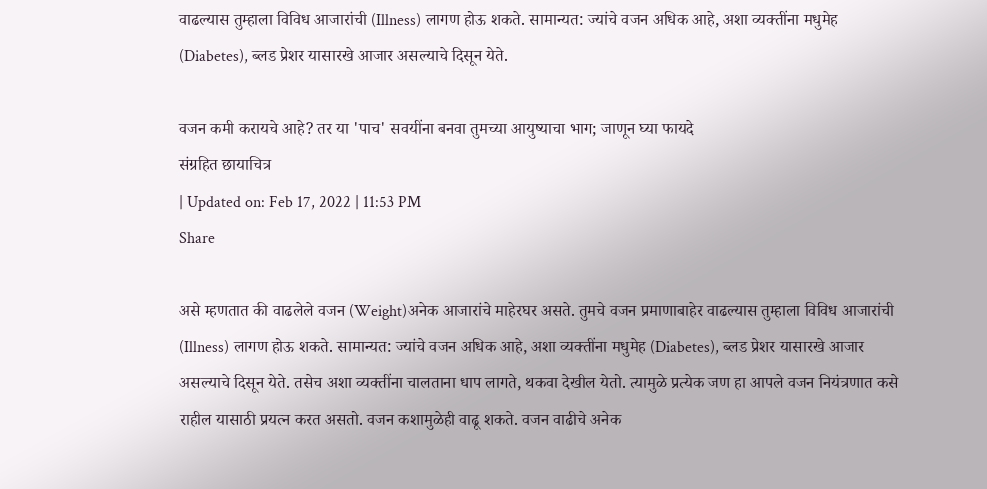वाढल्यास तुम्हाला विविध आजारांची (Illness) लागण होऊ शकते. सामान्यत: ज्यांचे वजन अधिक आहे, अशा व्यक्तींना मधुमेह (Diabetes), ब्लड प्रेशर यासारखे आजार असल्याचे दिसून येते.

वजन कमी करायचे आहे? तर या 'पाच' सवयींना बनवा तुमच्या आयुष्याचा भाग; जाणून घ्या फायदे
संग्रहित छायाचित्र
| Updated on: Feb 17, 2022 | 11:53 PM
Share

असे म्हणतात की वाढलेले वजन (Weight)अनेक आजारांचे माहेरघर असते. तुमचे वजन प्रमाणाबाहेर वाढल्यास तुम्हाला विविध आजारांची (Illness) लागण होऊ शकते. सामान्यत: ज्यांचे वजन अधिक आहे, अशा व्यक्तींना मधुमेह (Diabetes), ब्लड प्रेशर यासारखे आजार असल्याचे दिसून येते. तसेच अशा व्यक्तींना चालताना धाप लागते, थकवा देखील येतो. त्यामुळे प्रत्येक जण हा आपले वजन नियंत्रणात कसे राहील यासाठी प्रयत्न करत असतो. वजन कशामुळेही वाढू शकते. वजन वाढीचे अनेक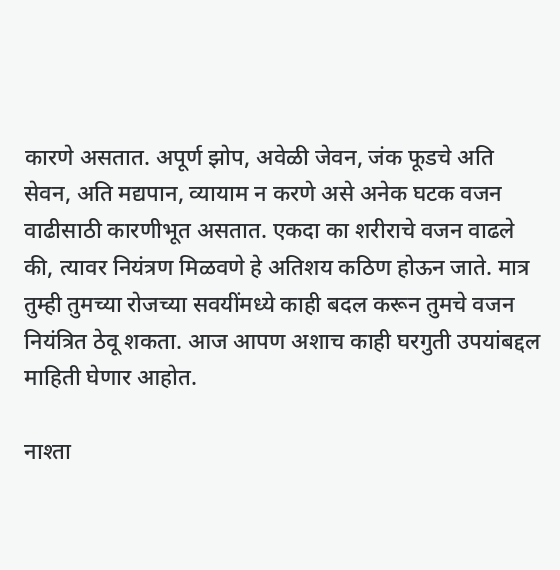कारणे असतात. अपूर्ण झोप, अवेळी जेवन, जंक फूडचे अति सेवन, अति मद्यपान, व्यायाम न करणे असे अनेक घटक वजन वाढीसाठी कारणीभूत असतात. एकदा का शरीराचे वजन वाढले की, त्यावर नियंत्रण मिळवणे हे अतिशय कठिण होऊन जाते. मात्र तुम्ही तुमच्या रोजच्या सवयींमध्ये काही बदल करून तुमचे वजन नियंत्रित ठेवू शकता. आज आपण अशाच काही घरगुती उपयांबद्दल माहिती घेणार आहोत.

नाश्ता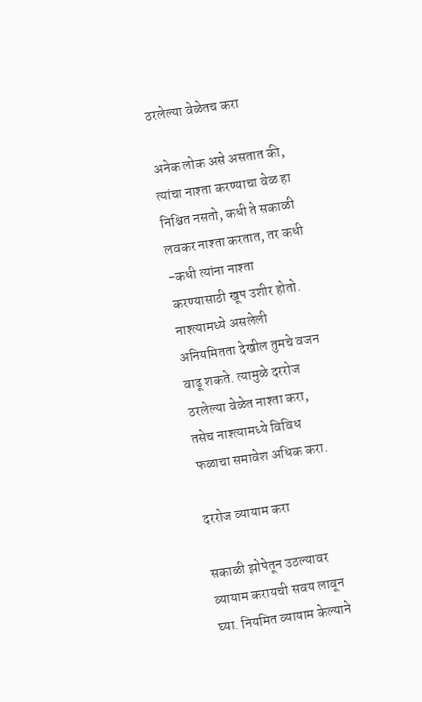ठरलेल्या वेळेतच करा

अनेक लोक असे असतात की, त्यांचा नाश्ता करण्याचा वेळ हा निश्चित नसतो, कधी ते सकाळी लवकर नाश्ता करतात, तर कधी -कधी त्यांना नाश्ता करण्यासाठी खूप उशीर होतो. नाश्त्यामध्ये असलेली अनियमितता देखील तुमचे वजन वाढू शकते. त्यामुळे दररोज ठरलेल्या वेळेत नाश्ता करा, तसेच नाश्त्यामध्ये विविध फळाचा समावेश अधिक करा.

दररोज व्यायाम करा

सकाळी झोपेतून उठल्यावर व्यायाम करायची सवय लावून घ्या. नियमित व्यायाम केल्याने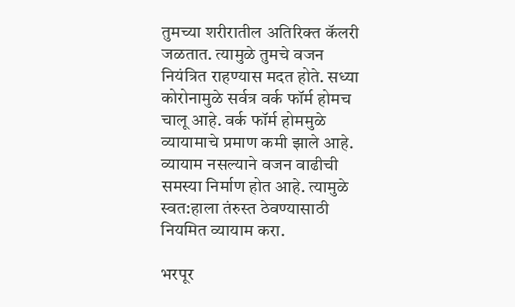तुमच्या शरीरातील अतिरिक्त कॅलरी जळतात. त्यामुळे तुमचे वजन नियंत्रित राहण्यास मदत होते. सध्या कोरोनामुळे सर्वत्र वर्क फॉर्म होमच चालू आहे. वर्क फॉर्म होममुळे व्यायामाचे प्रमाण कमी झाले आहे. व्यायाम नसल्याने वजन वाढीची समस्या निर्माण होत आहे. त्यामुळे स्वत:हाला तंरुस्त ठेवण्यासाठी नियमित व्यायाम करा.

भरपूर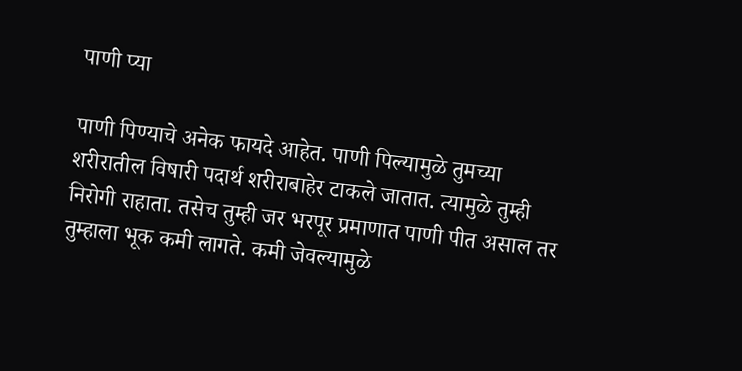पाणी प्या

पाणी पिण्याचे अनेक फायदे आहेत. पाणी पिल्यामुळे तुमच्या शरीरातील विषारी पदार्थ शरीराबाहेर टाकले जातात. त्यामुळे तुम्ही निरोगी राहाता. तसेच तुम्ही जर भरपूर प्रमाणात पाणी पीत असाल तर तुम्हाला भूक कमी लागते. कमी जेवल्यामुळे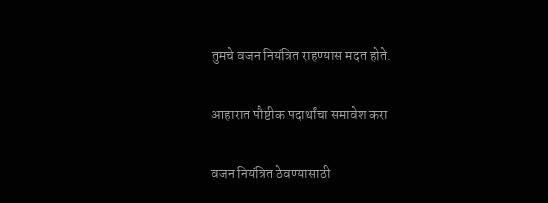तुमचे वजन नियंत्रित राहण्यास मदत होते.

आहारात पौष्टीक पदार्थांचा समावेश करा

वजन नियंत्रित ठेवण्यासाठी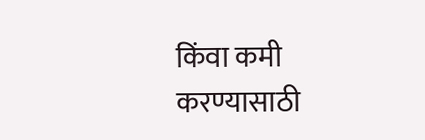किंवा कमी करण्यासाठी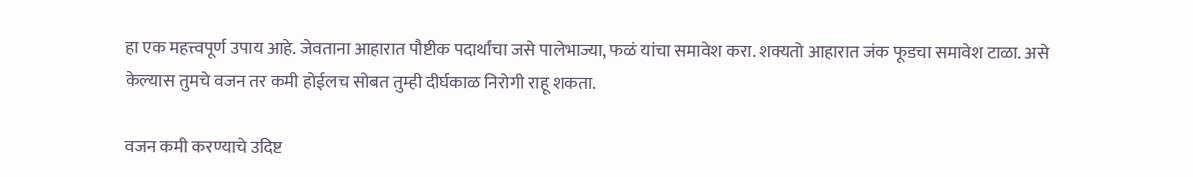हा एक महत्त्वपूर्ण उपाय आहे. जेवताना आहारात पौष्टीक पदार्थांचा जसे पालेभाज्या, फळं यांचा समावेश करा. शक्यतो आहारात जंक फूडचा समावेश टाळा. असे केल्यास तुमचे वजन तर कमी होईलच सोबत तुम्ही दीर्घकाळ निरोगी राहू शकता.

वजन कमी करण्याचे उदिष्ट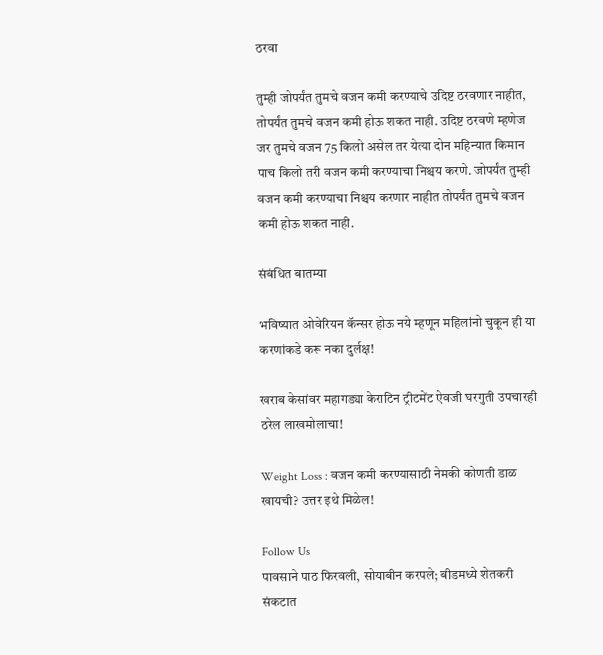ठरवा

तुम्ही जोपर्यंत तुमचे वजन कमी करण्याचे उदिष्ट ठरवणार नाहीत, तोपर्यंत तुमचे वजन कमी होऊ शकत नाही. उदिष्ट ठरवणे म्हणेज जर तुमचे वजन 75 किलो असेल तर येत्या दोन महिन्यात किमान पाच किलो तरी वजन कमी करण्याचा निश्चय करणे. जोपर्यंत तुम्ही वजन कमी करण्याचा निश्चय करणार नाहीत तोपर्यंत तुमचे वजन कमी होऊ शकत नाही.

संबंधित बातम्या

भविष्यात ओवेरियन कॅन्सर होऊ नये म्हणून महिलांनो चुकून ही या करणांकडे करू नका दुर्लक्ष!

खराब केसांवर महागड्या केराटिन ट्रीटमेंट ऐवजी घरगुती उपचारही ठरेल लाखमोलाचा!

Weight Loss : वजन कमी करण्यासाठी नेमकी कोणती डाळ खायची? उत्तर इथे मिळेल!

Follow Us
पावसाने पाठ फिरवली, सोयाबीन करपले; बीडमध्ये शेतकरी संकटात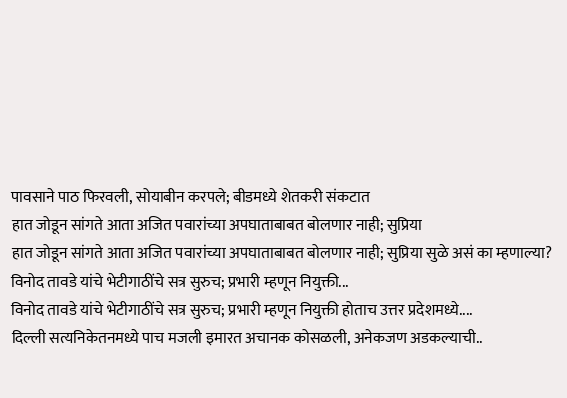पावसाने पाठ फिरवली, सोयाबीन करपले; बीडमध्ये शेतकरी संकटात
हात जोडून सांगते आता अजित पवारांच्या अपघाताबाबत बोलणार नाही; सुप्रिया
हात जोडून सांगते आता अजित पवारांच्या अपघाताबाबत बोलणार नाही; सुप्रिया सुळे असं का म्हणाल्या?
विनोद तावडे यांचे भेटीगाठींचे सत्र सुरुच; प्रभारी म्हणून नियुक्ती...
विनोद तावडे यांचे भेटीगाठींचे सत्र सुरुच; प्रभारी म्हणून नियुक्ती होताच उत्तर प्रदेशमध्ये....
दिल्ली सत्यनिकेतनमध्ये पाच मजली इमारत अचानक कोसळली, अनेकजण अडकल्याची..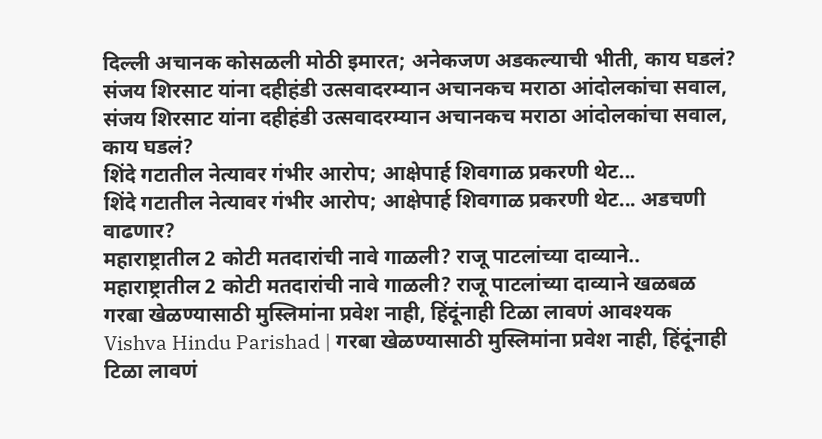दिल्ली अचानक कोसळली मोठी इमारत; अनेकजण अडकल्याची भीती, काय घडलं?
संजय शिरसाट यांना दहीहंडी उत्सवादरम्यान अचानकच मराठा आंदोलकांचा सवाल,
संजय शिरसाट यांना दहीहंडी उत्सवादरम्यान अचानकच मराठा आंदोलकांचा सवाल, काय घडलं?
शिंदे गटातील नेत्यावर गंभीर आरोप; आक्षेपार्ह शिवगाळ प्रकरणी थेट...
शिंदे गटातील नेत्यावर गंभीर आरोप; आक्षेपार्ह शिवगाळ प्रकरणी थेट... अडचणी वाढणार?
महाराष्ट्रातील 2 कोटी मतदारांची नावे गाळली? राजू पाटलांच्या दाव्याने..
महाराष्ट्रातील 2 कोटी मतदारांची नावे गाळली? राजू पाटलांच्या दाव्याने खळबळ
गरबा खेळण्यासाठी मुस्लिमांना प्रवेश नाही, हिंदूंनाही टिळा लावणं आवश्यक
Vishva Hindu Parishad | गरबा खेळण्यासाठी मुस्लिमांना प्रवेश नाही, हिंदूंनाही टिळा लावणं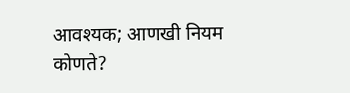आवश्यक; आणखी नियम कोणते?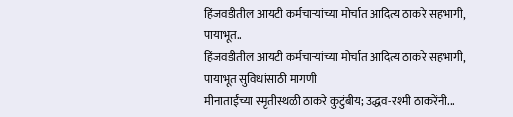हिंजवडीतील आयटी कर्मचाऱ्यांच्या मोर्चात आदित्य ठाकरे सहभागी, पायाभूत..
हिंजवडीतील आयटी कर्मचाऱ्यांच्या मोर्चात आदित्य ठाकरे सहभागी, पायाभूत सुविधांसाठी मागणी
मीनाताईंच्या स्मृतीस्थळी ठाकरे कुटुंबीय; उद्धव-रश्मी ठाकरेंनी...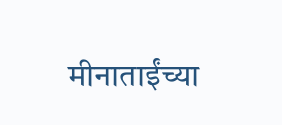मीनाताईंच्या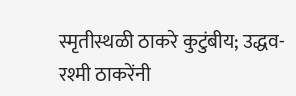स्मृतीस्थळी ठाकरे कुटुंबीय; उद्धव-रश्मी ठाकरेंनी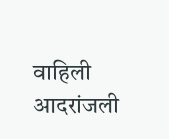वाहिली आदरांजली